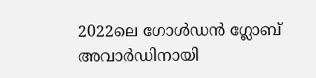2022ലെ ഗോൾഡൻ ഗ്ലോബ് അവാർഡിനായി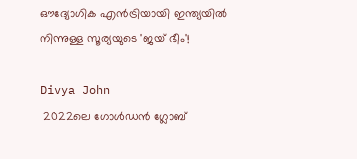ഔദ്യോഗിക എൻട്രിയായി ഇന്ത്യയിൽ നിന്നുള്ള സൂര്യയുടെ 'ജയ് ഭീം'!

Divya John
 2022ലെ ഗോൾഡൻ ഗ്ലോബ്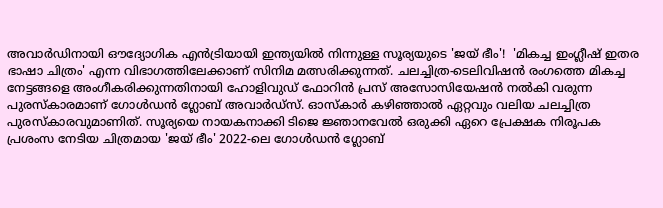അവാർഡിനായി ഔദ്യോഗിക എൻട്രിയായി ഇന്ത്യയിൽ നിന്നുള്ള സൂര്യയുടെ 'ജയ് ഭീം'!  'മികച്ച ഇംഗ്ലീഷ് ഇതര ഭാഷാ ചിത്രം' എന്ന വിഭാഗത്തിലേക്കാണ് സിനിമ മത്സരിക്കുന്നത്. ചലച്ചിത്ര-ടെലിവിഷൻ രംഗത്തെ മികച്ച നേട്ടങ്ങളെ അംഗീകരിക്കുന്നതിനായി ഹോളിവുഡ് ഫോറിൻ പ്രസ് അസോസിയേഷൻ നൽകി വരുന്ന പുരസ്‌കാരമാണ് ഗോൾഡൻ ഗ്ലോബ് അവാർഡ്സ്. ഓസ്കാർ കഴിഞ്ഞാൽ ഏറ്റവും വലിയ ചലച്ചിത്ര പുരസ്കാരവുമാണിത്. സൂര്യയെ നായകനാക്കി ടിജെ ജ്ഞാനവേൽ ഒരുക്കി ഏറെ പ്രേക്ഷക നിരൂപക പ്രശംസ നേടിയ ചിത്രമായ 'ജയ് ഭീം' 2022-ലെ ഗോൾഡൻ ഗ്ലോബ്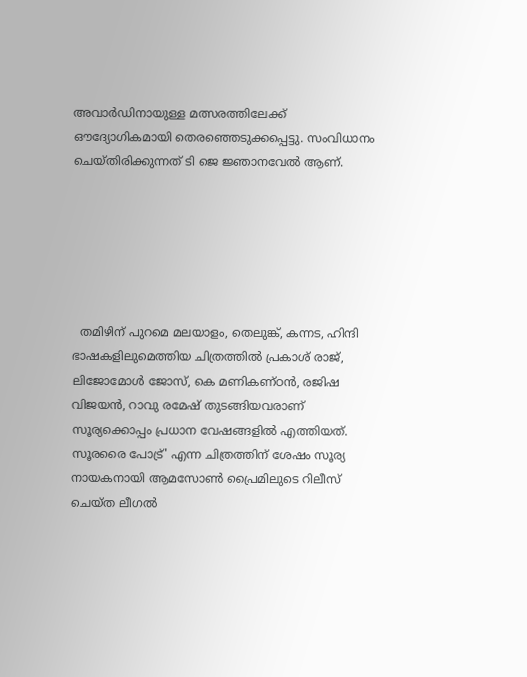അവാർഡിനായുള്ള മത്സരത്തിലേക്ക് ഔദ്യോഗികമായി തെരഞ്ഞെടുക്കപ്പെട്ടു. സംവിധാനം ചെയ്തിരിക്കുന്നത് ടി ജെ ജ്ഞാനവേൽ ആണ്.






  തമിഴിന് പുറമെ മലയാളം, തെലുങ്ക്, കന്നട, ഹിന്ദി ഭാഷകളിലുമെത്തിയ ചിത്രത്തിൽ പ്രകാശ് രാജ്, ലിജോമോൾ ജോസ്, കെ മണികണ്ഠൻ, രജിഷ വിജയൻ, റാവു രമേഷ് തുടങ്ങിയവരാണ് സൂര്യക്കൊപ്പം പ്രധാന വേഷങ്ങളിൽ എത്തിയത്. സൂരരൈ പോട്ര്' എന്ന ചിത്രത്തിന് ശേഷം സൂര്യ നായകനായി ആമസോൺ പ്രൈമിലുടെ റിലീസ് ചെയ്ത ലീഗൽ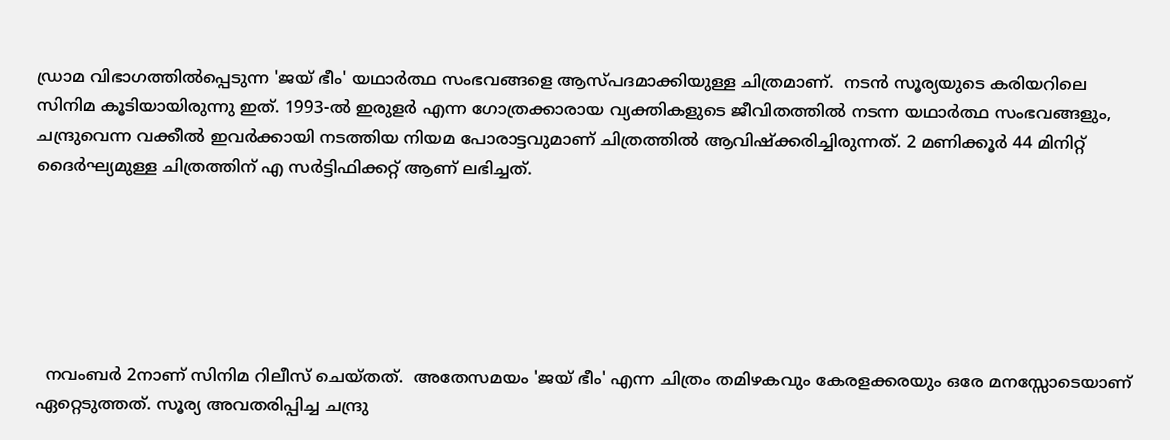ഡ്രാമ വിഭാഗത്തിൽപ്പെടുന്ന 'ജയ് ഭീം' യഥാർത്ഥ സംഭവങ്ങളെ ആസ്പദമാക്കിയുള്ള ചിത്രമാണ്.  നടൻ സൂര്യയുടെ കരിയറിലെ സിനിമ കൂടിയായിരുന്നു ഇത്. 1993-ൽ ഇരുളർ എന്ന ഗോത്രക്കാരായ വ്യക്തികളുടെ ജീവിതത്തിൽ നടന്ന യഥാർത്ഥ സംഭവങ്ങളും, ചന്ദ്രുവെന്ന വക്കീൽ ഇവർക്കായി നടത്തിയ നിയമ പോരാട്ടവുമാണ് ചിത്രത്തിൽ ആവിഷ്ക്കരിച്ചിരുന്നത്. 2 മണിക്കൂർ 44 മിനിറ്റ് ദൈർഘ്യമുള്ള ചിത്രത്തിന് എ സർട്ടിഫിക്കറ്റ് ആണ് ലഭിച്ചത്.






  നവംബർ 2നാണ് സിനിമ റിലീസ് ചെയ്തത്.  അതേസമയം 'ജയ് ഭീം' എന്ന ചിത്രം തമിഴകവും കേരളക്കരയും ഒരേ മനസ്സോടെയാണ് ഏറ്റെടുത്തത്. സൂര്യ അവതരിപ്പിച്ച ചന്ദ്രു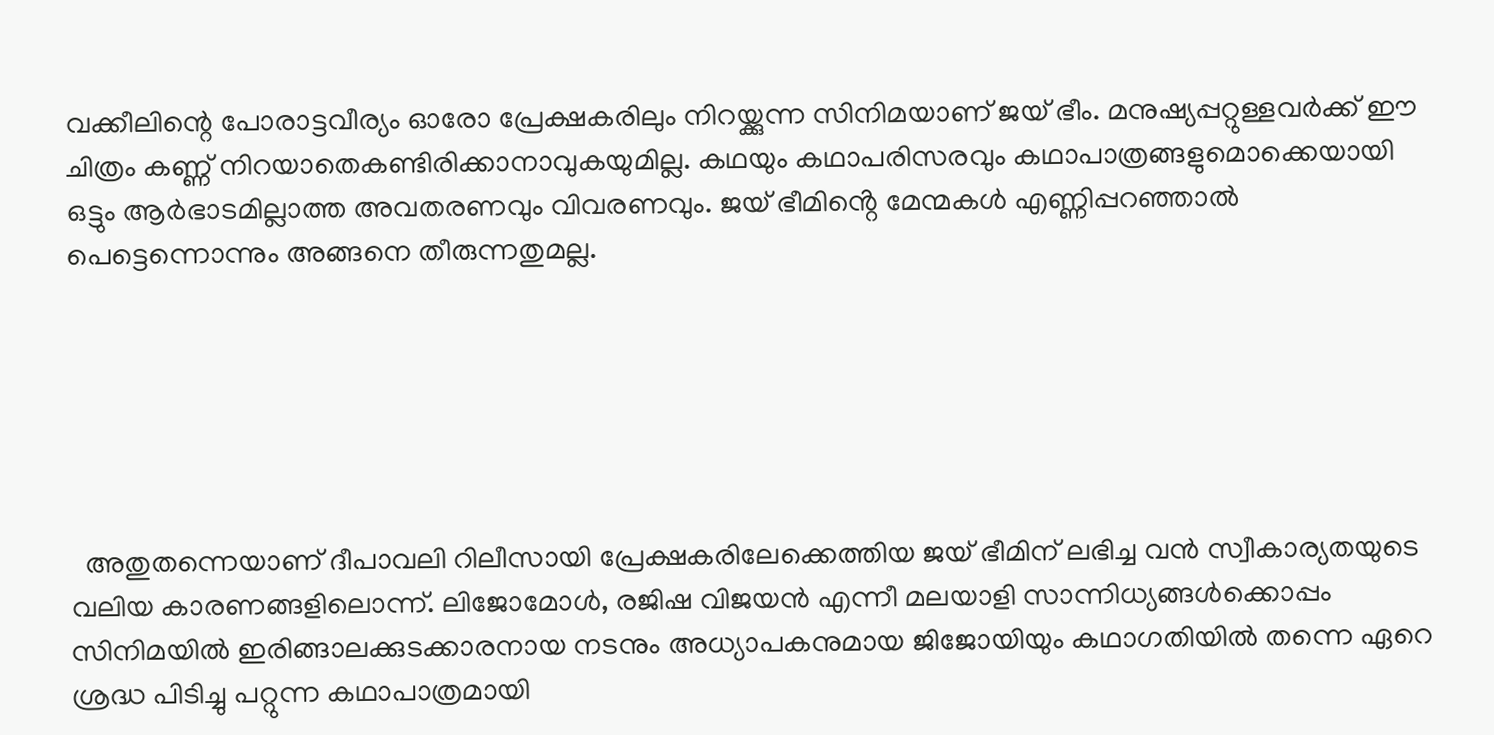വക്കീലിന്റെ പോരാട്ടവീര്യം ഓരോ പ്രേക്ഷകരിലും നിറയ്ക്കുന്ന സിനിമയാണ് ജയ് ഭീം. മനുഷ്യപ്പറ്റുള്ളവർക്ക് ഈ ചിത്രം കണ്ണ് നിറയാതെകണ്ടിരിക്കാനാവുകയുമില്ല. കഥയും കഥാപരിസരവും കഥാപാത്രങ്ങളുമൊക്കെയായി ഒട്ടും ആർഭാടമില്ലാത്ത അവതരണവും വിവരണവും. ജയ് ഭീമിൻ്റെ മേന്മകൾ എണ്ണിപ്പറഞ്ഞാൽ പെട്ടെന്നൊന്നും അങ്ങനെ തീരുന്നതുമല്ല.






  അതുതന്നെയാണ് ദീപാവലി റിലീസായി പ്രേക്ഷകരിലേക്കെത്തിയ ജയ് ഭീമിന് ലഭിച്ച വൻ സ്വീകാര്യതയുടെ വലിയ കാരണങ്ങളിലൊന്ന്. ലിജോമോൾ, രജിഷ വിജയൻ എന്നീ മലയാളി സാന്നിധ്യങ്ങൾക്കൊപ്പം സിനിമയിൽ ഇരിങ്ങാലക്കുടക്കാരനായ നടനും അധ്യാപകനുമായ ജിജോയിയും കഥാഗതിയിൽ തന്നെ ഏറെ ശ്രദ്ധ പിടിച്ചു പറ്റുന്ന കഥാപാത്രമായി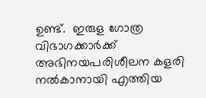ഉണ്ട്.  ഇരുള ഗോത്ര വിഭാഗക്കാർക്ക് അഭിനയപരിശീലന കളരി നൽകാനായി എത്തിയ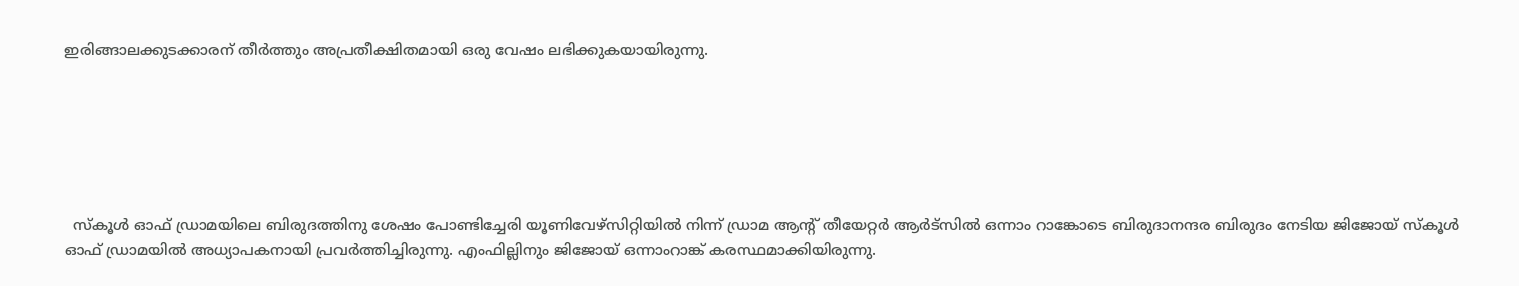ഇരിങ്ങാലക്കുടക്കാരന് തീർത്തും അപ്രതീക്ഷിതമായി ഒരു വേഷം ലഭിക്കുകയായിരുന്നു.






  സ്കൂൾ ഓഫ് ഡ്രാമയിലെ ബിരുദത്തിനു ശേഷം പോണ്ടിച്ചേരി യൂണിവേഴ്സിറ്റിയിൽ നിന്ന് ഡ്രാമ ആൻ്റ് തീയേറ്റർ ആർട്സിൽ ഒന്നാം റാങ്കോടെ ബിരുദാനന്ദര ബിരുദം നേടിയ ജിജോയ് സ്കൂൾ ഓഫ് ഡ്രാമയിൽ അധ്യാപകനായി പ്രവർത്തിച്ചിരുന്നു. എംഫില്ലിനും ജിജോയ് ഒന്നാംറാങ്ക് കരസ്ഥമാക്കിയിരുന്നു.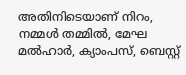അതിനിടെയാണ് നിറം, നമ്മൾ തമ്മിൽ, മേഘ മൽഹാർ, ക്യാംപസ്, ബെസ്റ്റ്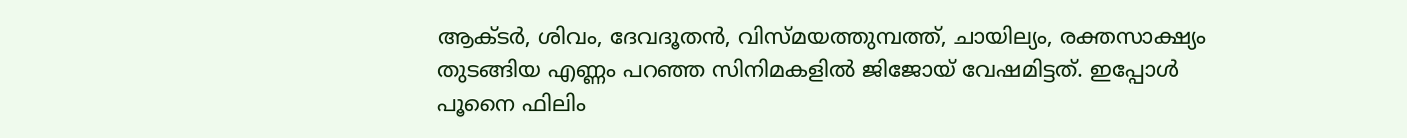ആക്ടർ, ശിവം, ദേവദൂതൻ, വിസ്മയത്തുമ്പത്ത്, ചായില്യം, രക്തസാക്ഷ്യം തുടങ്ങിയ എണ്ണം പറഞ്ഞ സിനിമകളിൽ ജിജോയ് വേഷമിട്ടത്. ഇപ്പോൾ പൂനൈ ഫിലിം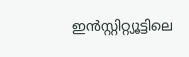ഇൻസ്റ്റിറ്റ്യൂട്ടിലെ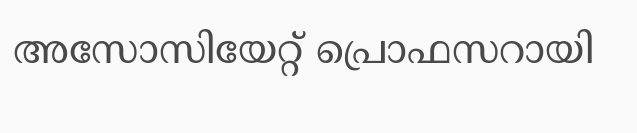അസോസിയേറ്റ് പ്രൊഫസറായി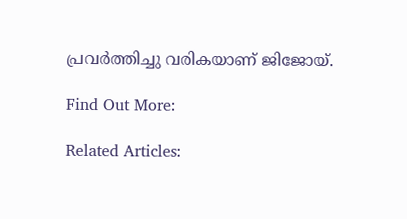പ്രവർത്തിച്ചു വരികയാണ് ജിജോയ്.

Find Out More:

Related Articles: